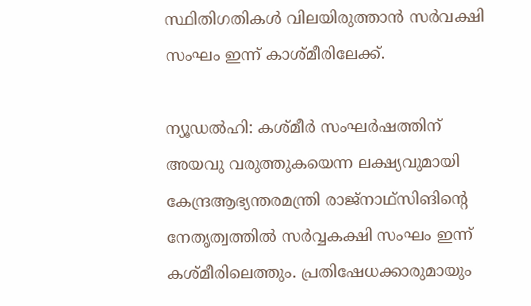സ്ഥിതിഗതികള്‍ വിലയിരുത്താന്‍ സര്‍വക്ഷി സംഘം ഇന്ന് കാശ്മീരിലേക്ക്.

ന്യൂഡല്‍ഹി: കശ്മീര്‍ സംഘര്‍ഷത്തിന് അയവു വരുത്തുകയെന്ന ലക്ഷ്യവുമായി കേന്ദ്രആഭ്യന്തരമന്ത്രി രാജ്‌നാഥ്‌സിങിന്റെ നേതൃത്വത്തില്‍ സര്‍വ്വകക്ഷി സംഘം ഇന്ന് കശ്മീരിലെത്തും. പ്രതിഷേധക്കാരുമായും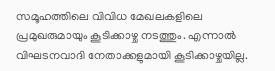സമൂഹത്തിലെ വിവിധ മേഖലകളിലെ പ്രമുഖരുമായും കൂടിക്കാഴ്ച നടത്തും. എന്നാല്‍ വിഘടനവാദി നേതാക്കളുമായി കൂടിക്കാഴ്ചയില്ല.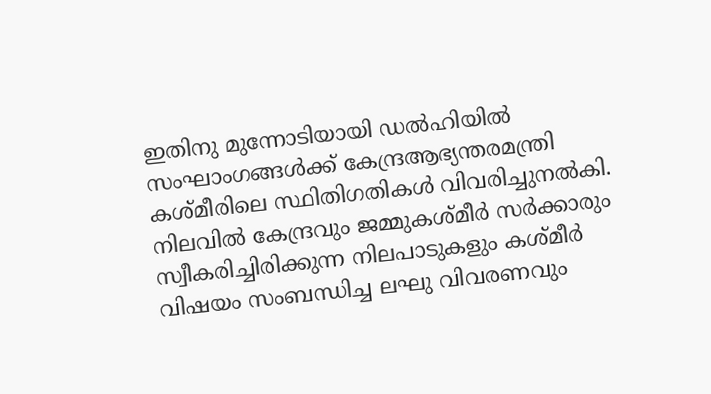ഇതിനു മുന്നോടിയായി ഡല്‍ഹിയില്‍ സംഘാംഗങ്ങള്‍ക്ക് കേന്ദ്രആഭ്യന്തരമന്ത്രി കശ്മീരിലെ സ്ഥിതിഗതികള്‍ വിവരിച്ചുനല്‍കി. നിലവില്‍ കേന്ദ്രവും ജമ്മുകശ്മീര്‍ സര്‍ക്കാരും സ്വീകരിച്ചിരിക്കുന്ന നിലപാടുകളും കശ്മീര്‍ വിഷയം സംബന്ധിച്ച ലഘു വിവരണവും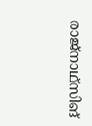രാജ്‌നാഥ്‌സിങ്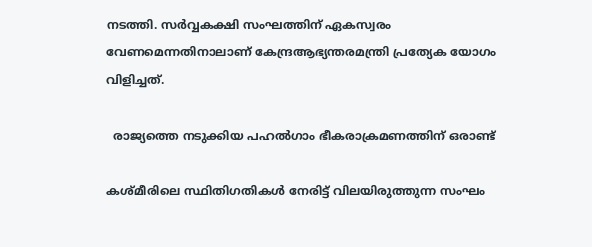നടത്തി. സര്‍വ്വകക്ഷി സംഘത്തിന് ഏകസ്വരം വേണമെന്നതിനാലാണ് കേന്ദ്രആഭ്യന്തരമന്ത്രി പ്രത്യേക യോഗം വിളിച്ചത്.

  രാജ്യത്തെ നടുക്കിയ പഹല്‍ഗാം ഭീകരാക്രമണത്തിന് ഒരാണ്ട്

കശ്മീരിലെ സ്ഥിതിഗതികള്‍ നേരിട്ട് വിലയിരുത്തുന്ന സംഘം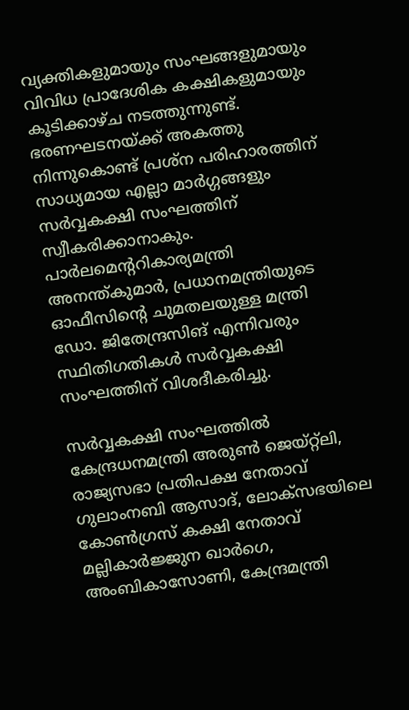വ്യക്തികളുമായും സംഘങ്ങളുമായും വിവിധ പ്രാദേശിക കക്ഷികളുമായും കൂടിക്കാഴ്ച നടത്തുന്നുണ്ട്. ഭരണഘടനയ്ക്ക് അകത്തു നിന്നുകൊണ്ട് പ്രശ്‌ന പരിഹാരത്തിന് സാധ്യമായ എല്ലാ മാര്‍ഗ്ഗങ്ങളും സര്‍വ്വകക്ഷി സംഘത്തിന് സ്വീകരിക്കാനാകും. പാര്‍ലമെന്ററികാര്യമന്ത്രി അനന്ത്കുമാര്‍, പ്രധാനമന്ത്രിയുടെ ഓഫീസിന്റെ ചുമതലയുള്ള മന്ത്രി ഡോ. ജിതേന്ദ്രസിങ് എന്നിവരും സ്ഥിതിഗതികള്‍ സര്‍വ്വകക്ഷി സംഘത്തിന് വിശദീകരിച്ചു.

സര്‍വ്വകക്ഷി സംഘത്തില്‍ കേന്ദ്രധനമന്ത്രി അരുണ്‍ ജെയ്റ്റ്‌ലി, രാജ്യസഭാ പ്രതിപക്ഷ നേതാവ് ഗുലാംനബി ആസാദ്, ലോക്‌സഭയിലെ കോണ്‍ഗ്രസ് കക്ഷി നേതാവ് മല്ലികാര്‍ജ്ജുന ഖാര്‍ഗെ, അംബികാസോണി, കേന്ദ്രമന്ത്രി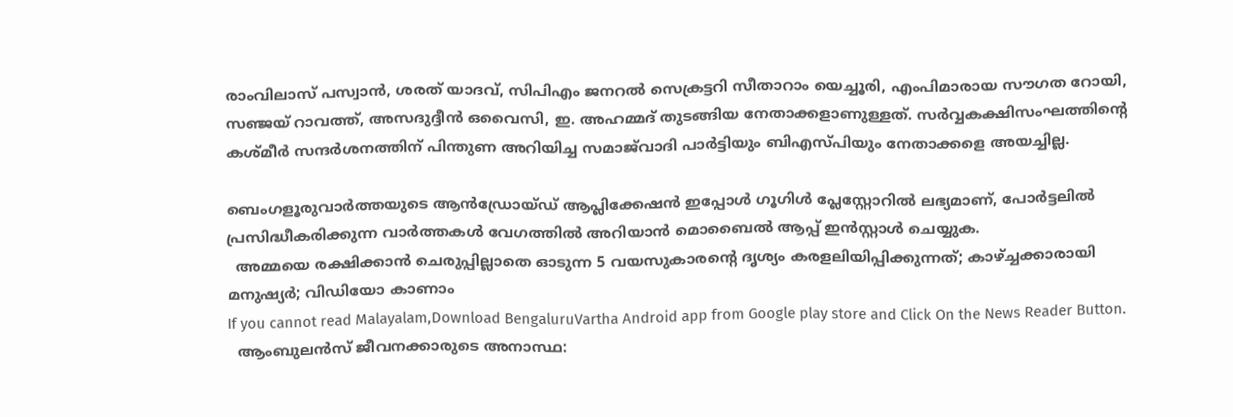രാംവിലാസ് പസ്വാന്‍, ശരത് യാദവ്, സിപിഎം ജനറല്‍ സെക്രട്ടറി സീതാറാം യെച്ചൂരി, എംപിമാരായ സൗഗത റോയി, സഞ്ജയ് റാവത്ത്, അസദുദ്ദീന്‍ ഒവൈസി, ഇ. അഹമ്മദ് തുടങ്ങിയ നേതാക്കളാണുള്ളത്. സര്‍വ്വകക്ഷിസംഘത്തിന്റെ കശ്മീര്‍ സന്ദര്‍ശനത്തിന് പിന്തുണ അറിയിച്ച സമാജ്‌വാദി പാര്‍ട്ടിയും ബിഎസ്പിയും നേതാക്കളെ അയച്ചില്ല.

ബെംഗളൂരുവാർത്തയുടെ ആൻഡ്രോയ്ഡ് ആപ്ലിക്കേഷൻ ഇപ്പോൾ ഗൂഗിൾ പ്ലേസ്റ്റോറിൽ ലഭ്യമാണ്, പോർട്ടലിൽ പ്രസിദ്ധീകരിക്കുന്ന വാർത്തകൾ വേഗത്തിൽ അറിയാൻ മൊബൈൽ ആപ്പ് ഇൻസ്റ്റാൾ ചെയ്യുക.
  അമ്മയെ രക്ഷിക്കാൻ ചെരുപ്പില്ലാതെ ഓടുന്ന 5 വയസുകാരന്റെ ദൃശ്യം കരളലിയിപ്പിക്കുന്നത്; കാഴ്ച്ചക്കാരായി മനുഷ്യർ; വിഡിയോ കാണാം
If you cannot read Malayalam,Download BengaluruVartha Android app from Google play store and Click On the News Reader Button.
  ആംബുലൻസ് ജീവനക്കാരുടെ അനാസ്ഥ: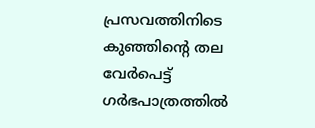പ്രസവത്തിനിടെ കുഞ്ഞിന്റെ തല വേർപെട്ട് ഗർഭപാത്രത്തിൽ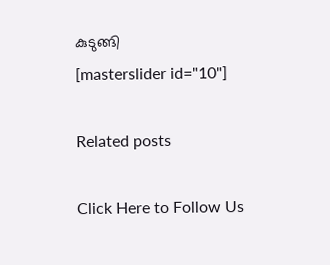കുടുങ്ങി
[masterslider id="10"]

Related posts

Click Here to Follow Us